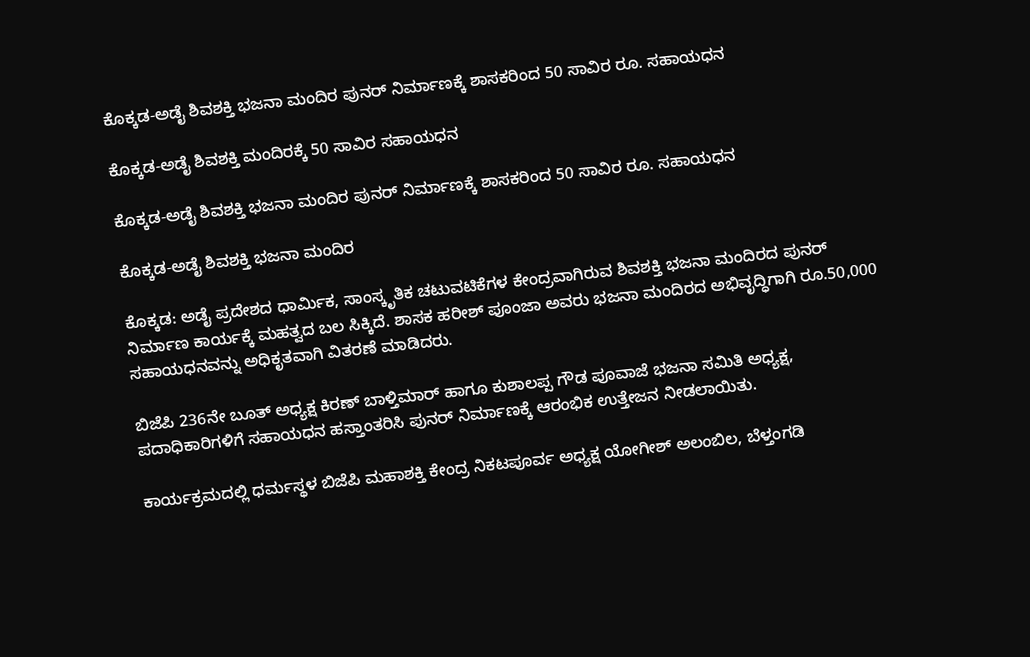ಕೊಕ್ಕಡ-ಅಡೈ ಶಿವಶಕ್ತಿ ಭಜನಾ ಮಂದಿರ ಪುನರ್ ನಿರ್ಮಾಣಕ್ಕೆ ಶಾಸಕರಿಂದ 50 ಸಾವಿರ ರೂ. ಸಹಾಯಧನ

ಕೊಕ್ಕಡ-ಅಡೈ ಶಿವಶಕ್ತಿ ಮಂದಿರಕ್ಕೆ 50 ಸಾವಿರ ಸಹಾಯಧನ

ಕೊಕ್ಕಡ-ಅಡೈ ಶಿವಶಕ್ತಿ ಭಜನಾ ಮಂದಿರ ಪುನರ್ ನಿರ್ಮಾಣಕ್ಕೆ ಶಾಸಕರಿಂದ 50 ಸಾವಿರ ರೂ. ಸಹಾಯಧನ

ಕೊಕ್ಕಡ-ಅಡೈ ಶಿವಶಕ್ತಿ ಭಜನಾ ಮಂದಿರ

ಕೊಕ್ಕಡ: ಅಡೈ ಪ್ರದೇಶದ ಧಾರ್ಮಿಕ, ಸಾಂಸ್ಕೃತಿಕ ಚಟುವಟಿಕೆಗಳ ಕೇಂದ್ರವಾಗಿರುವ ಶಿವಶಕ್ತಿ ಭಜನಾ ಮಂದಿರದ ಪುನರ್ ನಿರ್ಮಾಣ ಕಾರ್ಯಕ್ಕೆ ಮಹತ್ವದ ಬಲ ಸಿಕ್ಕಿದೆ. ಶಾಸಕ ಹರೀಶ್ ಪೂಂಜಾ ಅವರು ಭಜನಾ ಮಂದಿರದ ಅಭಿವೃದ್ಧಿಗಾಗಿ ರೂ.50,000 ಸಹಾಯಧನವನ್ನು ಅಧಿಕೃತವಾಗಿ ವಿತರಣೆ ಮಾಡಿದರು.

ಬಿಜೆಪಿ 236ನೇ ಬೂತ್ ಅಧ್ಯಕ್ಷ ಕಿರಣ್ ಬಾಳ್ತಿಮಾರ್ ಹಾಗೂ ಕುಶಾಲಪ್ಪ ಗೌಡ ಪೂವಾಜೆ ಭಜನಾ ಸಮಿತಿ ಅಧ್ಯಕ್ಷ, ಪದಾಧಿಕಾರಿಗಳಿಗೆ ಸಹಾಯಧನ ಹಸ್ತಾಂತರಿಸಿ ಪುನರ್ ನಿರ್ಮಾಣಕ್ಕೆ ಆರಂಭಿಕ ಉತ್ತೇಜನ ನೀಡಲಾಯಿತು.

ಕಾರ್ಯಕ್ರಮದಲ್ಲಿ ಧರ್ಮಸ್ಥಳ ಬಿಜೆಪಿ ಮಹಾಶಕ್ತಿ ಕೇಂದ್ರ ನಿಕಟಪೂರ್ವ ಅಧ್ಯಕ್ಷ ಯೋಗೀಶ್ ಅಲಂಬಿಲ, ಬೆಳ್ತಂಗಡಿ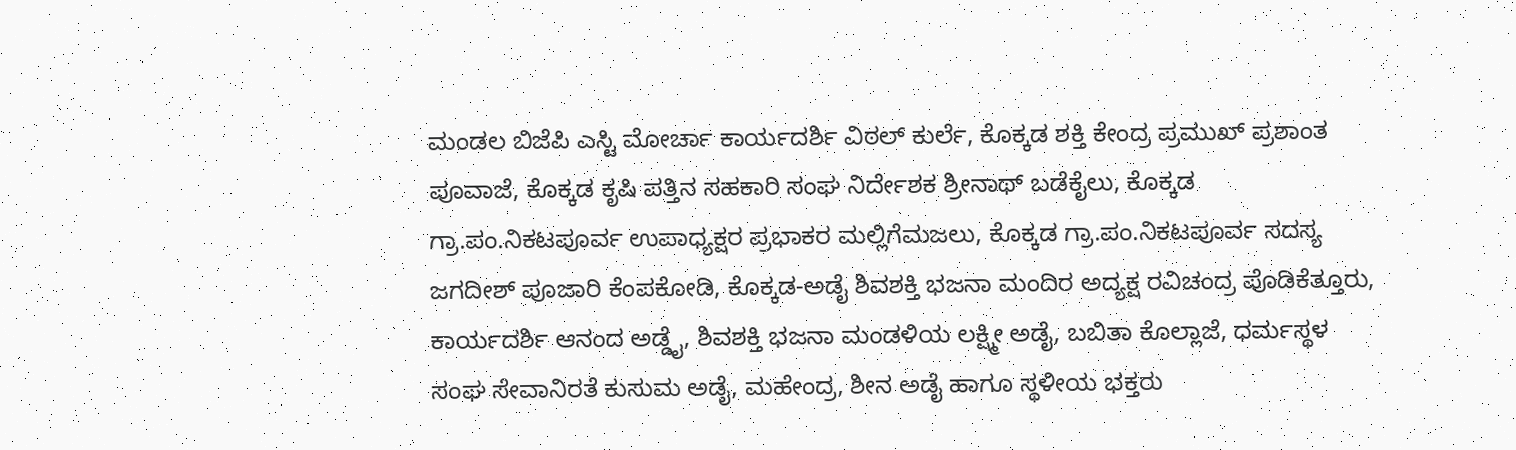ಮಂಡಲ ಬಿಜೆಪಿ ಎಸ್ಟಿ ಮೋರ್ಚಾ ಕಾರ್ಯದರ್ಶಿ ವಿಠಲ್ ಕುರ್ಲೆ, ಕೊಕ್ಕಡ ಶಕ್ತಿ ಕೇಂದ್ರ ಪ್ರಮುಖ್ ಪ್ರಶಾಂತ ಪೂವಾಜೆ, ಕೊಕ್ಕಡ ಕೃಷಿ ಪತ್ತಿನ ಸಹಕಾರಿ ಸಂಘ ನಿರ್ದೇಶಕ ಶ್ರೀನಾಥ್ ಬಡೆಕೈಲು, ಕೊಕ್ಕಡ ಗ್ರಾ.ಪಂ.ನಿಕಟಪೂರ್ವ ಉಪಾಧ್ಯಕ್ಷರ ಪ್ರಭಾಕರ ಮಲ್ಲಿಗೆಮಜಲು, ಕೊಕ್ಕಡ ಗ್ರಾ.ಪಂ.ನಿಕಟಪೂರ್ವ ಸದಸ್ಯ ಜಗದೀಶ್ ಪೂಜಾರಿ ಕೆಂಪಕೋಡಿ, ಕೊಕ್ಕಡ-ಅಡೈ ಶಿವಶಕ್ತಿ ಭಜನಾ ಮಂದಿರ ಅದ್ಯಕ್ಷ ರವಿಚಂದ್ರ ಪೊಡಿಕೆತ್ತೂರು, ಕಾರ್ಯದರ್ಶಿ ಆನಂದ ಅಡ್ಡೈ, ಶಿವಶಕ್ತಿ ಭಜನಾ ಮಂಡಳಿಯ ಲಕ್ಷ್ಮೀ ಅಡೈ, ಬಬಿತಾ ಕೊಲ್ಲಾಜೆ, ಧರ್ಮಸ್ಥಳ ಸಂಘ ಸೇವಾನಿರತೆ ಕುಸುಮ ಅಡೈ, ಮಹೇಂದ್ರ, ಶೀನ ಅಡೈ ಹಾಗೂ ಸ್ಥಳೀಯ ಭಕ್ತರು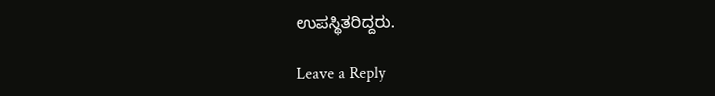ಉಪಸ್ಥಿತರಿದ್ದರು.

Leave a Reply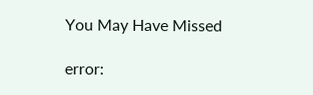You May Have Missed

error: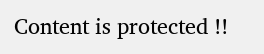Content is protected !!